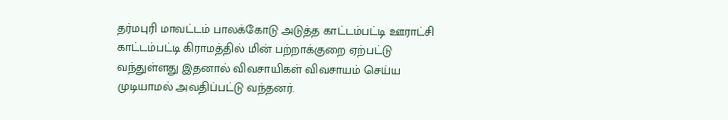தர்மபுரி மாவட்டம் பாலக்கோடு அடுத்த காட்டம்பட்டி ஊராட்சி காட்டம்பட்டி கிராமத்தில் மின் பற்றாக்குறை ஏற்பட்டு வந்துள்ளது இதனால் விவசாயிகள் விவசாயம் செய்ய முடியாமல் அவதிப்பட்டு வந்தனர்.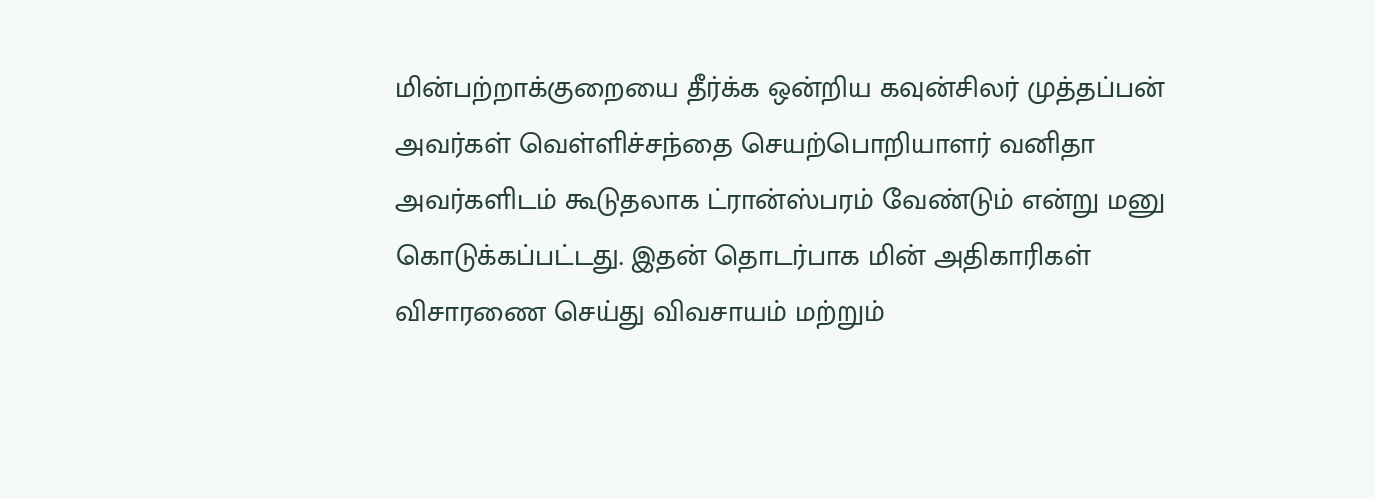மின்பற்றாக்குறையை தீர்க்க ஒன்றிய கவுன்சிலர் முத்தப்பன் அவர்கள் வெள்ளிச்சந்தை செயற்பொறியாளர் வனிதா அவர்களிடம் கூடுதலாக ட்ரான்ஸ்பரம் வேண்டும் என்று மனு கொடுக்கப்பட்டது. இதன் தொடர்பாக மின் அதிகாரிகள் விசாரணை செய்து விவசாயம் மற்றும்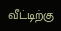வீட்டிற்கு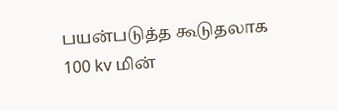பயன்படுத்த கூடுதலாக 100 kv மின்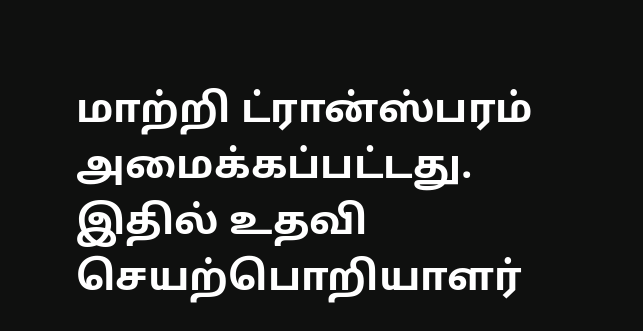மாற்றி ட்ரான்ஸ்பரம் அமைக்கப்பட்டது.
இதில் உதவி செயற்பொறியாளர்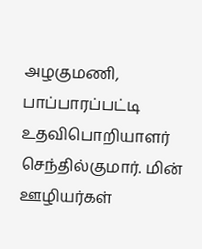அழகுமணி, பாப்பாரப்பட்டி உதவிபொறியாளர் செந்தில்குமார். மின் ஊழியர்கள்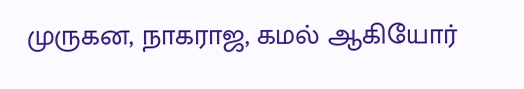முருகன, நாகராஜ, கமல் ஆகியோர்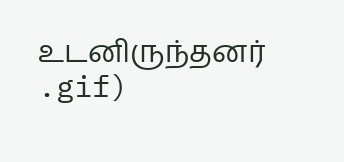உடனிருந்தனர்
.gif)